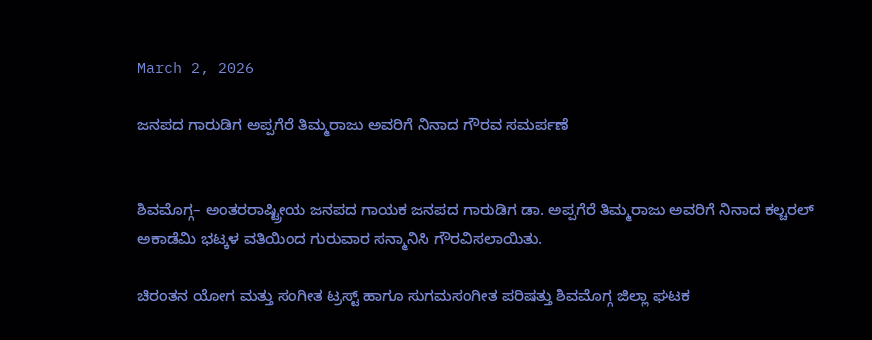March 2, 2026

ಜನಪದ ಗಾರುಡಿಗ ಅಪ್ಪಗೆರೆ ತಿಮ್ಮರಾಜು ಅವರಿಗೆ ನಿನಾದ ಗೌರವ ಸಮರ್ಪಣೆ


ಶಿವಮೊಗ್ಗ– ಅಂತರರಾಷ್ಟ್ರೀಯ ಜನಪದ ಗಾಯಕ ಜನಪದ ಗಾರುಡಿಗ ಡಾ. ಅಪ್ಪಗೆರೆ ತಿಮ್ಮರಾಜು ಅವರಿಗೆ ನಿನಾದ ಕಲ್ಚರಲ್ ಅಕಾಡೆಮಿ ಭಟ್ಕಳ ವತಿಯಿಂದ ಗುರುವಾರ ಸನ್ಮಾನಿಸಿ ಗೌರವಿಸಲಾಯಿತು.

ಚಿರಂತನ ಯೋಗ ಮತ್ತು ಸಂಗೀತ ಟ್ರಸ್ಟ್ ಹಾಗೂ ಸುಗಮಸಂಗೀತ ಪರಿಷತ್ತು ಶಿವಮೊಗ್ಗ ಜಿಲ್ಲಾ ಘಟಕ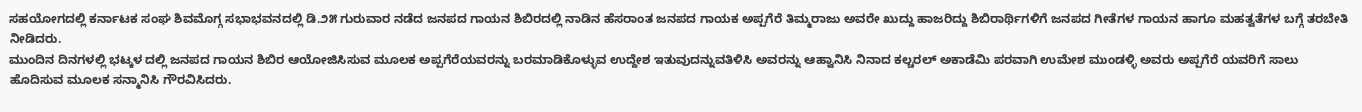ಸಹಯೋಗದಲ್ಲಿ ಕರ್ನಾಟಕ ಸಂಘ ಶಿವಮೊಗ್ಗ ಸಭಾಭವನದಲ್ಲಿ ಡಿ.೨೫ ಗುರುವಾರ ನಡೆದ ಜನಪದ ಗಾಯನ ಶಿಬಿರದಲ್ಲಿ ನಾಡಿನ ಹೆಸರಾಂತ ಜನಪದ ಗಾಯಕ ಅಪ್ಪಗೆರೆ ತಿಮ್ಮರಾಜು ಅವರೇ ಖುದ್ದು ಹಾಜರಿದ್ದು ಶಿಬಿರಾರ್ಥಿಗಳಿಗೆ ಜನಪದ ಗೀತೆಗಳ ಗಾಯನ ಹಾಗೂ ಮಹತ್ವತೆಗಳ ಬಗ್ಗೆ ತರಬೇತಿ ನೀಡಿದರು.
ಮುಂದಿನ ದಿನಗಳಲ್ಲಿ ಭಟ್ಕಳ ದಲ್ಲಿ ಜನಪದ ಗಾಯನ ಶಿಬಿರ ಆಯೋಜಿಸಿಸುವ ಮೂಲಕ ಅಪ್ಪಗೆರೆಯವರನ್ನು ಬರಮಾಡಿಕೊಳ್ಳುವ ಉದ್ದೇಶ ಇತುವುದನ್ನುವತಿಳಿಸಿ ಅವರನ್ನು ಆಹ್ವಾನಿಸಿ ನಿನಾದ ಕಲ್ಚರಲ್ ಅಕಾಡೆಮಿ ಪರವಾಗಿ ಉಮೇಶ ಮುಂಡಳ್ಳಿ ಅವರು ಅಪ್ಪಗೆರೆ ಯವರಿಗೆ ಸಾಲು ಹೊದಿಸುವ ಮೂಲಕ ಸನ್ಮಾನಿಸಿ ಗೌರವಿಸಿದರು.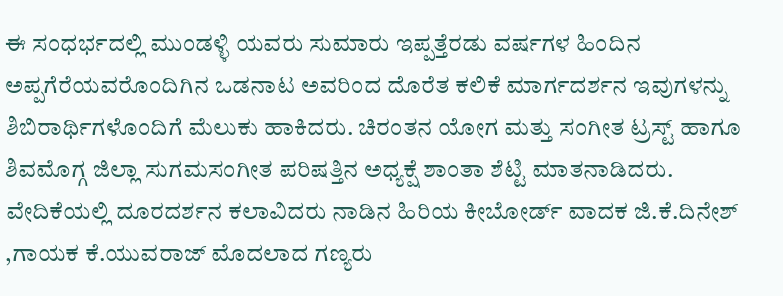ಈ ಸಂಧರ್ಭದಲ್ಲಿ ಮುಂಡಳ್ಳಿ ಯವರು ಸುಮಾರು ಇಪ್ಪತ್ತೆರಡು ವರ್ಷಗಳ ಹಿಂದಿನ ಅಪ್ಪಗೆರೆಯವರೊಂದಿಗಿನ ಒಡನಾಟ ಅವರಿಂದ ದೊರೆತ ಕಲಿಕೆ ಮಾರ್ಗದರ್ಶನ ಇವುಗಳನ್ನು ಶಿಬಿರಾರ್ಥಿಗಳೊಂದಿಗೆ ಮೆಲುಕು ಹಾಕಿದರು. ಚಿರಂತನ ಯೋಗ ಮತ್ತು ಸಂಗೀತ ಟ್ರಸ್ಟ್ ಹಾಗೂ ಶಿವಮೊಗ್ಗ ಜಿಲ್ಲಾ ಸುಗಮಸಂಗೀತ ಪರಿಷತ್ತಿನ ಅಧ್ಯಕ್ಷೆ ಶಾಂತಾ ಶೆಟ್ಟಿ ಮಾತನಾಡಿದರು. ವೇದಿಕೆಯಲ್ಲಿ ದೂರದರ್ಶನ ಕಲಾವಿದರು ನಾಡಿನ ಹಿರಿಯ ಕೀಬೋರ್ಡ್ ವಾದಕ ಜಿ.ಕೆ.ದಿನೇಶ್ ,ಗಾಯಕ ಕೆ.ಯುವರಾಜ್ ಮೊದಲಾದ ಗಣ್ಯರು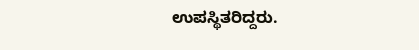ಉಪಸ್ಥಿತರಿದ್ದರು.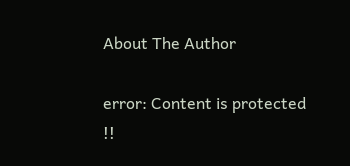About The Author

error: Content is protected !!